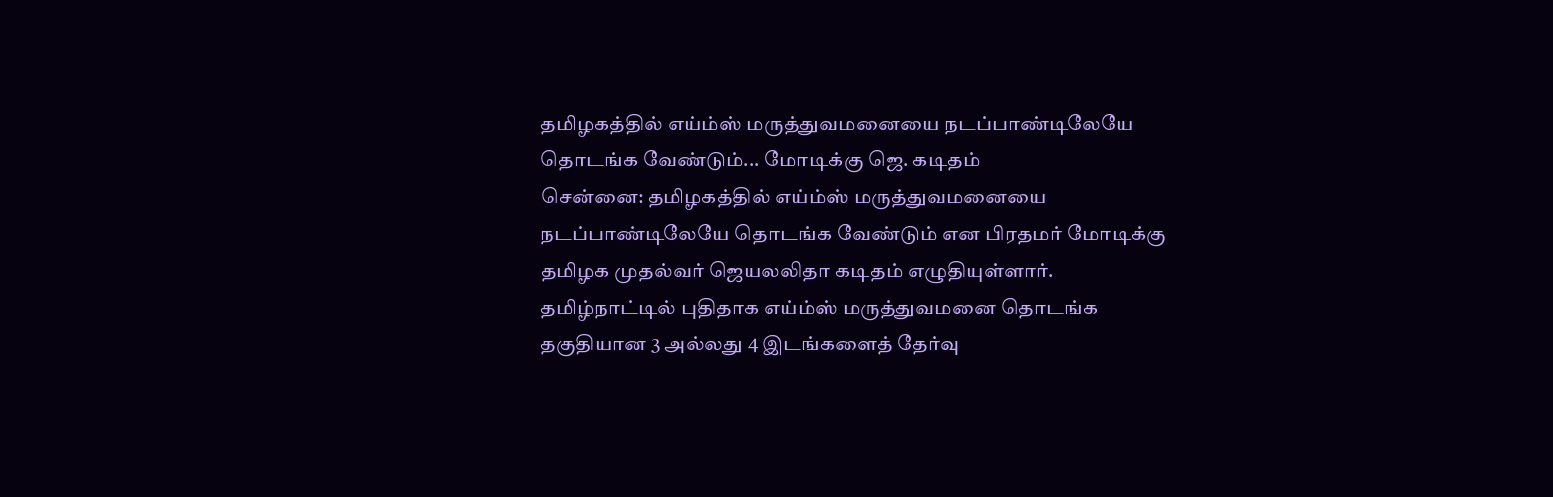தமிழகத்தில் எய்ம்ஸ் மருத்துவமனையை நடப்பாண்டிலேயே தொடங்க வேண்டும்... மோடிக்கு ஜெ. கடிதம்
சென்னை: தமிழகத்தில் எய்ம்ஸ் மருத்துவமனையை நடப்பாண்டிலேயே தொடங்க வேண்டும் என பிரதமர் மோடிக்கு தமிழக முதல்வர் ஜெயலலிதா கடிதம் எழுதியுள்ளார்.
தமிழ்நாட்டில் புதிதாக எய்ம்ஸ் மருத்துவமனை தொடங்க தகுதியான 3 அல்லது 4 இடங்களைத் தேர்வு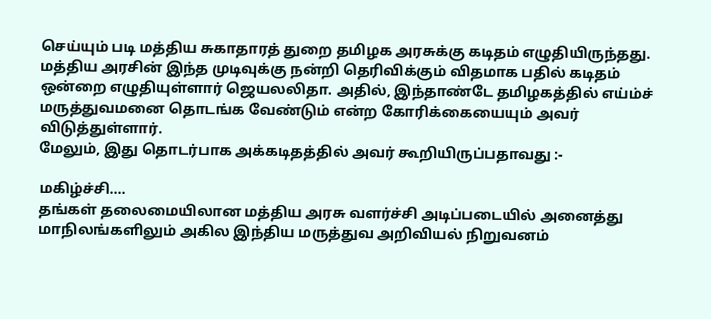செய்யும் படி மத்திய சுகாதாரத் துறை தமிழக அரசுக்கு கடிதம் எழுதியிருந்தது.
மத்திய அரசின் இந்த முடிவுக்கு நன்றி தெரிவிக்கும் விதமாக பதில் கடிதம் ஒன்றை எழுதியுள்ளார் ஜெயலலிதா. அதில், இந்தாண்டே தமிழகத்தில் எய்ம்ச் மருத்துவமனை தொடங்க வேண்டும் என்ற கோரிக்கையையும் அவர் விடுத்துள்ளார்.
மேலும், இது தொடர்பாக அக்கடிதத்தில் அவர் கூறியிருப்பதாவது :-

மகிழ்ச்சி....
தங்கள் தலைமையிலான மத்திய அரசு வளர்ச்சி அடிப்படையில் அனைத்து மாநிலங்களிலும் அகில இந்திய மருத்துவ அறிவியல் நிறுவனம்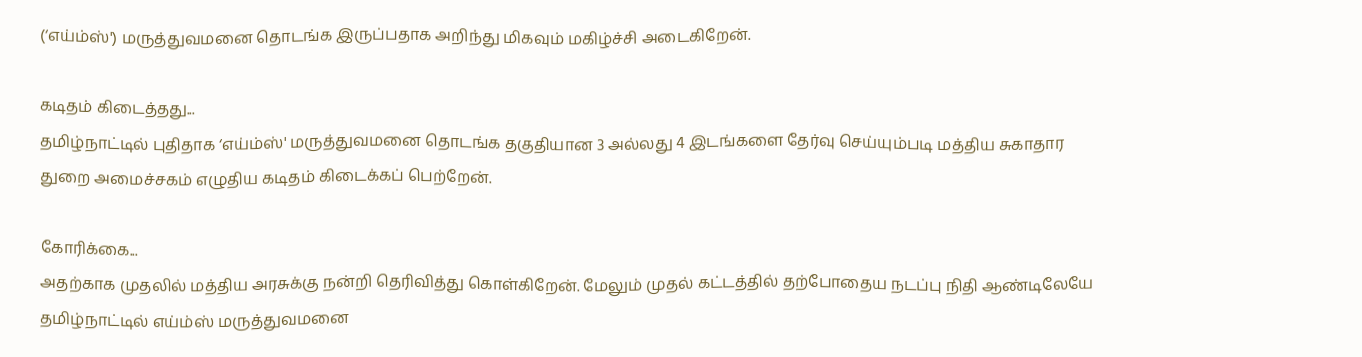(‘எய்ம்ஸ்') மருத்துவமனை தொடங்க இருப்பதாக அறிந்து மிகவும் மகிழ்ச்சி அடைகிறேன்.

கடிதம் கிடைத்தது...
தமிழ்நாட்டில் புதிதாக ‘எய்ம்ஸ்' மருத்துவமனை தொடங்க தகுதியான 3 அல்லது 4 இடங்களை தேர்வு செய்யும்படி மத்திய சுகாதார துறை அமைச்சகம் எழுதிய கடிதம் கிடைக்கப் பெற்றேன்.

கோரிக்கை...
அதற்காக முதலில் மத்திய அரசுக்கு நன்றி தெரிவித்து கொள்கிறேன். மேலும் முதல் கட்டத்தில் தற்போதைய நடப்பு நிதி ஆண்டிலேயே தமிழ்நாட்டில் எய்ம்ஸ் மருத்துவமனை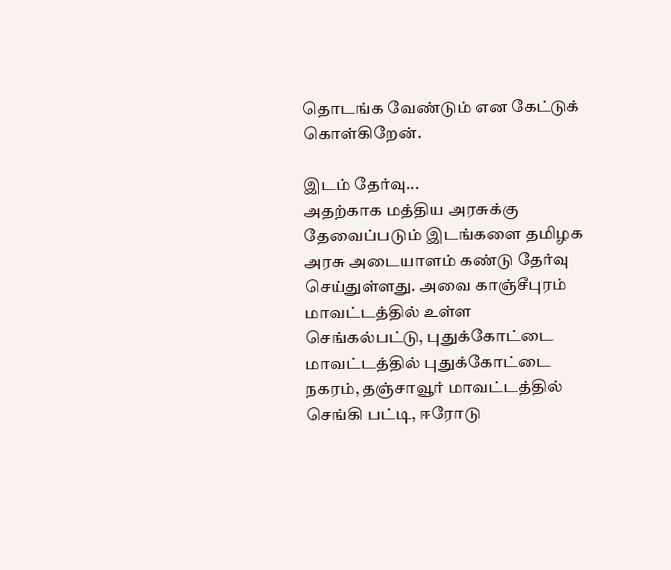தொடங்க வேண்டும் என கேட்டுக் கொள்கிறேன்.

இடம் தேர்வு...
அதற்காக மத்திய அரசுக்கு தேவைப்படும் இடங்களை தமிழக அரசு அடையாளம் கண்டு தேர்வு செய்துள்ளது. அவை காஞ்சீபுரம் மாவட்டத்தில் உள்ள செங்கல்பட்டு, புதுக்கோட்டை மாவட்டத்தில் புதுக்கோட்டை நகரம், தஞ்சாவூர் மாவட்டத்தில் செங்கி பட்டி, ஈரோடு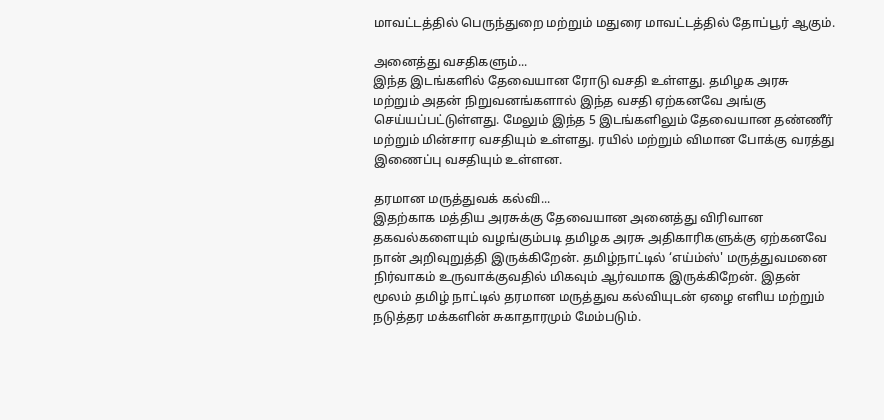மாவட்டத்தில் பெருந்துறை மற்றும் மதுரை மாவட்டத்தில் தோப்பூர் ஆகும்.

அனைத்து வசதிகளும்...
இந்த இடங்களில் தேவையான ரோடு வசதி உள்ளது. தமிழக அரசு மற்றும் அதன் நிறுவனங்களால் இந்த வசதி ஏற்கனவே அங்கு செய்யப்பட்டுள்ளது. மேலும் இந்த 5 இடங்களிலும் தேவையான தண்ணீர் மற்றும் மின்சார வசதியும் உள்ளது. ரயில் மற்றும் விமான போக்கு வரத்து இணைப்பு வசதியும் உள்ளன.

தரமான மருத்துவக் கல்வி...
இதற்காக மத்திய அரசுக்கு தேவையான அனைத்து விரிவான தகவல்களையும் வழங்கும்படி தமிழக அரசு அதிகாரிகளுக்கு ஏற்கனவே நான் அறிவுறுத்தி இருக்கிறேன். தமிழ்நாட்டில் ‘எய்ம்ஸ்' மருத்துவமனை நிர்வாகம் உருவாக்குவதில் மிகவும் ஆர்வமாக இருக்கிறேன். இதன் மூலம் தமிழ் நாட்டில் தரமான மருத்துவ கல்வியுடன் ஏழை எளிய மற்றும் நடுத்தர மக்களின் சுகாதாரமும் மேம்படும்.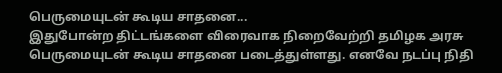பெருமையுடன் கூடிய சாதனை...
இதுபோன்ற திட்டங்களை விரைவாக நிறைவேற்றி தமிழக அரசு பெருமையுடன் கூடிய சாதனை படைத்துள்ளது. எனவே நடப்பு நிதி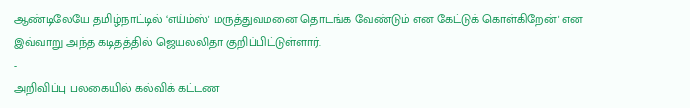ஆண்டிலேயே தமிழ்நாட்டில் ‘எய்ம்ஸ்' மருத்துவமனை தொடங்க வேண்டும் என கேட்டுக் கொள்கிறேன்' என இவ்வாறு அந்த கடிதத்தில் ஜெயலலிதா குறிப்பிட்டுள்ளார்.
-
அறிவிப்பு பலகையில் கல்விக் கட்டண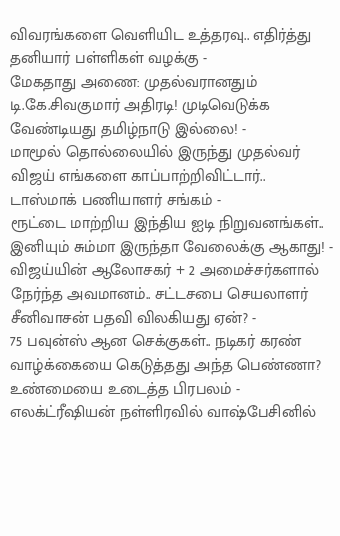விவரங்களை வெளியிட உத்தரவு.. எதிர்த்து தனியார் பள்ளிகள் வழக்கு -
மேகதாது அணை: முதல்வரானதும் டி.கே.சிவகுமார் அதிரடி! முடிவெடுக்க வேண்டியது தமிழ்நாடு இல்லை! -
மாமூல் தொல்லையில் இருந்து முதல்வர் விஜய் எங்களை காப்பாற்றிவிட்டார்.. டாஸ்மாக் பணியாளர் சங்கம் -
ரூட்டை மாற்றிய இந்திய ஐடி நிறுவனங்கள்.. இனியும் சும்மா இருந்தா வேலைக்கு ஆகாது! -
விஜய்யின் ஆலோசகர் + 2 அமைச்சர்களால் நேர்ந்த அவமானம்.. சட்டசபை செயலாளர் சீனிவாசன் பதவி விலகியது ஏன்? -
75 பவுன்ஸ் ஆன செக்குகள்.. நடிகர் கரண் வாழ்க்கையை கெடுத்தது அந்த பெண்ணா? உண்மையை உடைத்த பிரபலம் -
எலக்ட்ரீஷியன் நள்ளிரவில் வாஷ்பேசினில்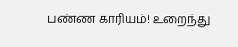பண்ண காரியம்! உறைந்து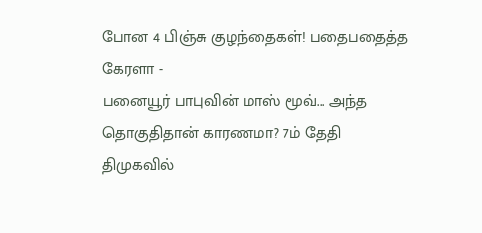போன 4 பிஞ்சு குழந்தைகள்! பதைபதைத்த கேரளா -
பனையூர் பாபுவின் மாஸ் மூவ்... அந்த தொகுதிதான் காரணமா? 7ம் தேதி திமுகவில்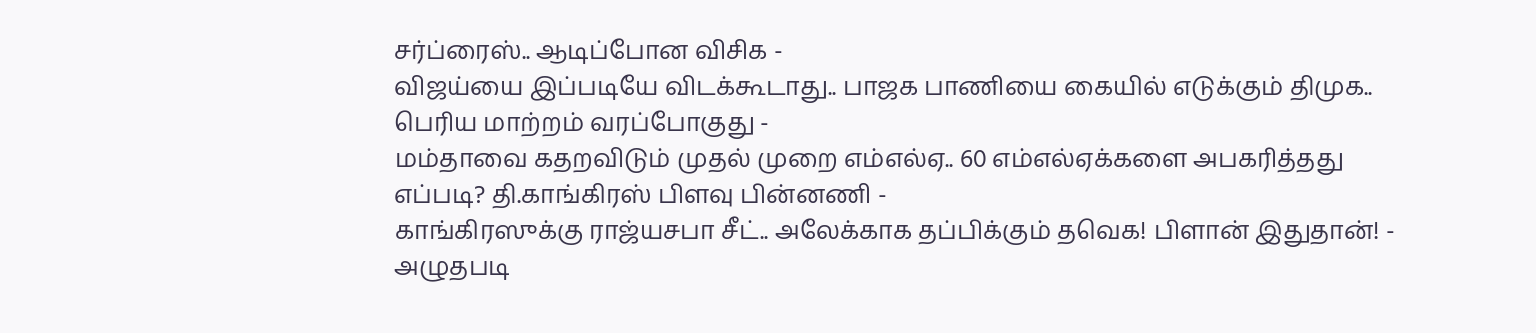சர்ப்ரைஸ்.. ஆடிப்போன விசிக -
விஜய்யை இப்படியே விடக்கூடாது.. பாஜக பாணியை கையில் எடுக்கும் திமுக.. பெரிய மாற்றம் வரப்போகுது -
மம்தாவை கதறவிடும் முதல் முறை எம்எல்ஏ.. 60 எம்எல்ஏக்களை அபகரித்தது எப்படி? தி.காங்கிரஸ் பிளவு பின்னணி -
காங்கிரஸுக்கு ராஜ்யசபா சீட்.. அலேக்காக தப்பிக்கும் தவெக! பிளான் இதுதான்! -
அழுதபடி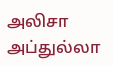அலிசா அப்துல்லா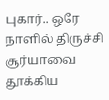புகார்.. ஒரே நாளில் திருச்சி சூர்யாவை தூக்கிய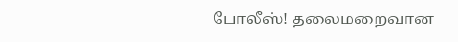போலீஸ்! தலைமறைவான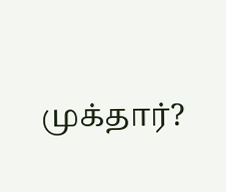முக்தார்?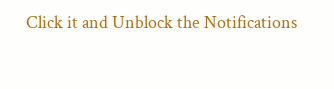Click it and Unblock the Notifications